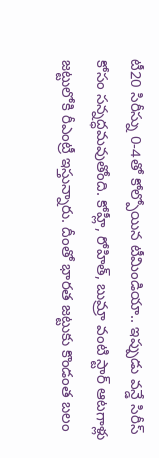టీ20 సిరీస్ను 0-4తో కోల్పోయిన టీమిండియా.. ఇప్పుడు వన్డే సిరీస్ కోసం సన్నద్ధమవుతోంది. కోహ్లీ, రోహిత్, బుమ్రా వంటి స్టార్ ఆటగాళ్లు జట్టులోకి రీఎంట్రీ ఇస్తున్నారు. దీంతో భారత జట్టుకు కొండంత బలం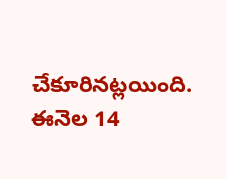చేకూరినట్లయింది. ఈనెల 14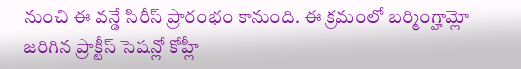నుంచి ఈ వన్డే సిరీస్ ప్రారంభం కానుంది. ఈ క్రమంలో బర్మింగ్హామ్లో జరిగిన ప్రాక్టీస్ సెషన్లో కోహ్లీ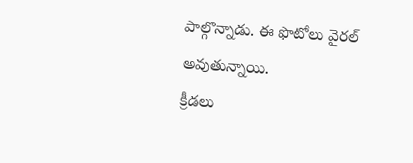పాల్గొన్నాడు. ఈ ఫొటోలు వైరల్ అవుతున్నాయి.
క్రీడలు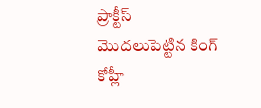ప్రాక్టీస్ మొదలుపెట్టిన కింగ్ కోహ్లీ